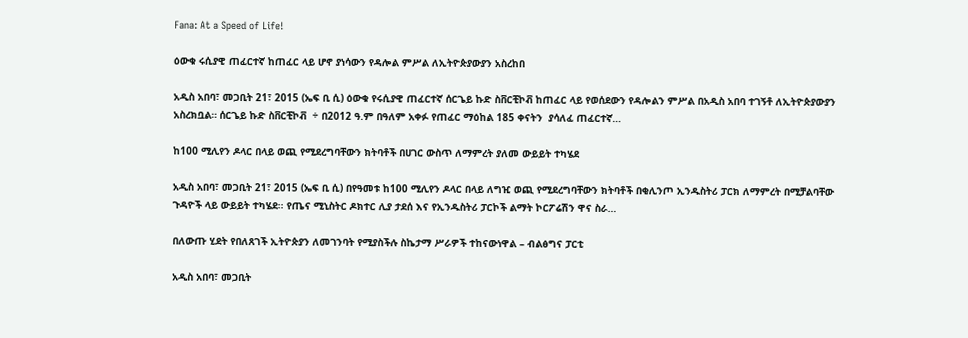Fana: At a Speed of Life!

ዕውቁ ሩሲያዊ ጠፈርተኛ ከጠፈር ላይ ሆኖ ያነሳውን የዳሎል ምሥል ለኢትዮጵያውያን አስረከበ

አዲስ አበባ፣ መጋቢት 21፣ 2015 (ኤፍ ቢ ሲ) ዕውቁ የሩሲያዊ ጠፈርተኛ ሰርጌይ ኩድ ስቨርቺኮቭ ከጠፈር ላይ የወሰደውን የዳሎልን ምሥል በአዲስ አበባ ተገኝቶ ለኢትዮጵያውያን አስረክቧል። ሰርጌይ ኩድ ስቨርቺኮቭ  ÷ በ2012 ዓ.ም በዓለም አቀፉ የጠፈር ማዕከል 185 ቀናትን  ያሳለፈ ጠፈርተኛ…

ከ100 ሚሊየን ዶላር በላይ ወጪ የሚደረግባቸውን ክትባቶች በሀገር ውስጥ ለማምረት ያለመ ውይይት ተካሄደ

አዲስ አበባ፣ መጋቢት 21፣ 2015 (ኤፍ ቢ ሲ) በየዓመቱ ከ100 ሚሊየን ዶላር በላይ ለግዢ ወጪ የሚደረግባቸውን ክትባቶች በቂሊንጦ ኢንዱስትሪ ፓርክ ለማምረት በሚቻልባቸው ጉዳዮች ላይ ውይይት ተካሄደ፡፡ የጤና ሚኒስትር ዶክተር ሊያ ታደሰ እና የኢንዱስትሪ ፓርኮች ልማት ኮርፖሬሽን ዋና ስራ…

በለውጡ ሂደት የበለጸገች ኢትዮጵያን ለመገንባት የሚያስችሉ ስኬታማ ሥራዎች ተከናውነዋል – ብልፅግና ፓርቲ

አዲስ አበባ፣ መጋቢት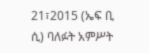21፣2015 (ኤፍ ቢ ሲ) ባለፉት አምሥት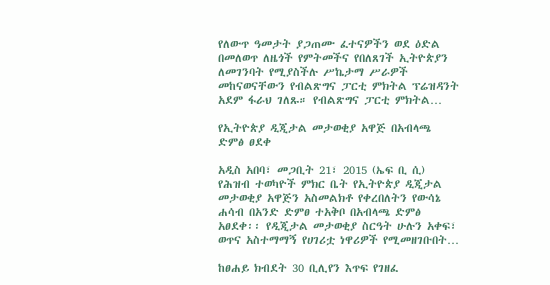የለውጥ ዓመታት ያጋጠሙ ፈተናዎችን ወደ ዕድል በመለወጥ ለዜጎች የምትመችና የበለጸገች ኢትዮጵያን ለመገንባት የሚያስችሉ ሥኬታማ ሥራዎች መከናወናቸውን የብልጽግና ፓርቲ ምክትል ፕሬዝዳንት አደም ፋራህ ገለጹ። የብልጽግና ፓርቲ ምክትል…

የኢትዮጵያ ዲጂታል መታወቂያ አዋጅ በአብላጫ ድምፅ ፀደቀ

አዲስ አበባ፣ መጋቢት 21፣ 2015 (ኤፍ ቢ ሲ) የሕዝብ ተወካዮች ምክር ቤት የኢትዮጵያ ዲጂታል መታወቂያ አዋጅን አስመልክቶ የቀረበለትን የውሳኔ ሐሳብ በአንድ ድምፀ ተአቅቦ በአብላጫ ድምፅ አፀደቀ፡፡ የዲጂታል መታወቂያ ስርዓት ሁሉን አቀፍ፣ ወጥና አስተማማኝ የሀገሪቷ ነዋሪዎች የሚመዘገቡበት…

ከፀሐይ ክብደት 30 ቢሊየን እጥፍ የገዘፈ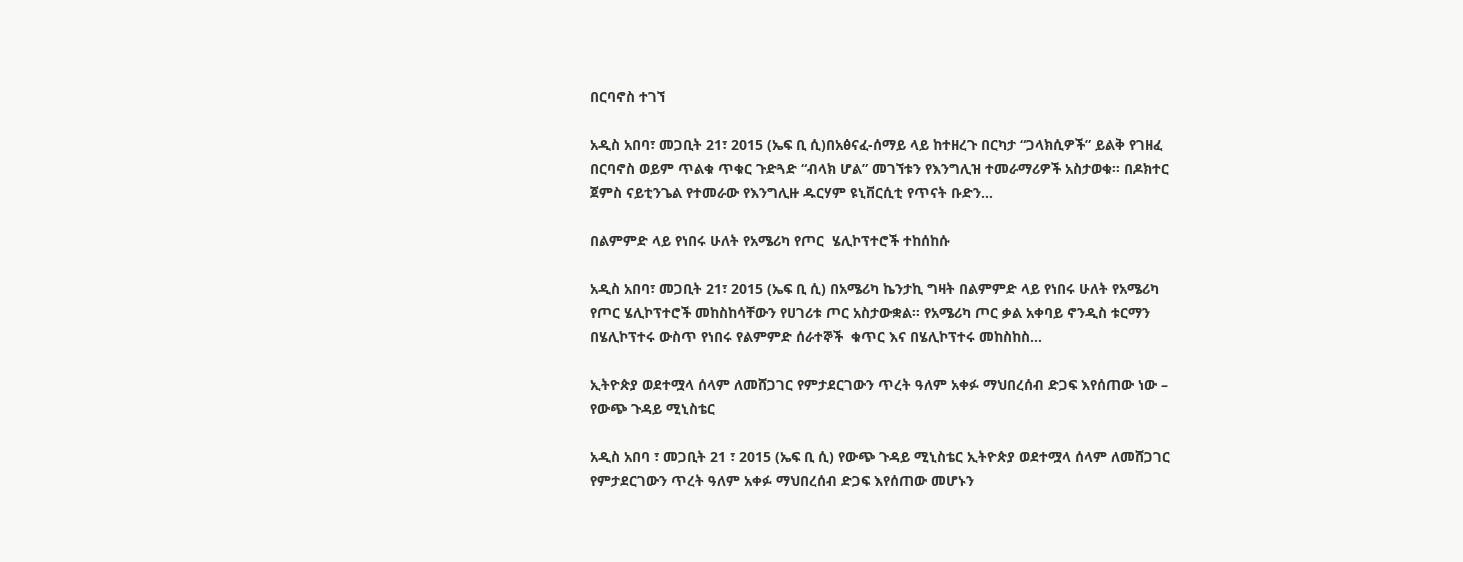በርባኖስ ተገኘ

አዲስ አበባ፣ መጋቢት 21፣ 2015 (ኤፍ ቢ ሲ)በአፅናፈ-ሰማይ ላይ ከተዘረጉ በርካታ “ጋላክሲዎች” ይልቅ የገዘፈ በርባኖስ ወይም ጥልቁ ጥቁር ጉድጓድ “ብላክ ሆል” መገኘቱን የእንግሊዝ ተመራማሪዎች አስታወቁ። በዶክተር ጀምስ ናይቲንጌል የተመራው የእንግሊዙ ዱርሃም ዩኒቨርሲቲ የጥናት ቡድን…

በልምምድ ላይ የነበሩ ሁለት የአሜሪካ የጦር  ሄሊኮፕተሮች ተከሰከሱ

አዲስ አበባ፣ መጋቢት 21፣ 2015 (ኤፍ ቢ ሲ) በአሜሪካ ኬንታኪ ግዛት በልምምድ ላይ የነበሩ ሁለት የአሜሪካ የጦር ሄሊኮፕተሮች መከስከሳቸውን የሀገሪቱ ጦር አስታውቋል፡፡ የአሜሪካ ጦር ቃል አቀባይ ኖንዲስ ቱርማን በሄሊኮፕተሩ ውስጥ የነበሩ የልምምድ ሰራተኞች  ቁጥር እና በሄሊኮፕተሩ መከስከስ…

ኢትዮጵያ ወደተሟላ ሰላም ለመሸጋገር የምታደርገውን ጥረት ዓለም አቀፉ ማህበረሰብ ድጋፍ እየሰጠው ነው – የውጭ ጉዳይ ሚኒስቴር

አዲስ አበባ ፣ መጋቢት 21 ፣ 2015 (ኤፍ ቢ ሲ) የውጭ ጉዳይ ሚኒስቴር ኢትዮጵያ ወደተሟላ ሰላም ለመሸጋገር የምታደርገውን ጥረት ዓለም አቀፉ ማህበረሰብ ድጋፍ እየሰጠው መሆኑን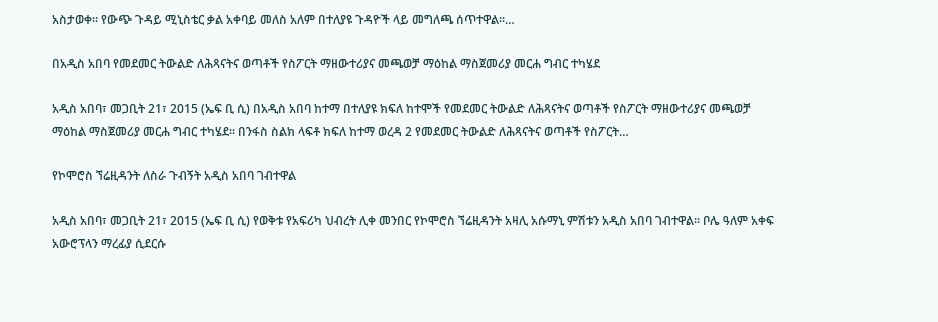አስታወቀ። የውጭ ጉዳይ ሚኒስቴር ቃል አቀባይ መለስ አለም በተለያዩ ጉዳዮች ላይ መግለጫ ሰጥተዋል።…

በአዲስ አበባ የመደመር ትውልድ ለሕጻናትና ወጣቶች የስፖርት ማዘውተሪያና መጫወቻ ማዕከል ማስጀመሪያ መርሐ ግብር ተካሄደ

አዲስ አበባ፣ መጋቢት 21፣ 2015 (ኤፍ ቢ ሲ) በአዲስ አበባ ከተማ በተለያዩ ክፍለ ከተሞች የመደመር ትውልድ ለሕጻናትና ወጣቶች የስፖርት ማዘውተሪያና መጫወቻ ማዕከል ማስጀመሪያ መርሐ ግብር ተካሄደ፡፡ በንፋስ ስልክ ላፍቶ ክፍለ ከተማ ወረዳ 2 የመደመር ትውልድ ለሕጻናትና ወጣቶች የስፖርት…

የኮሞሮስ ኘሬዚዳንት ለስራ ጉብኝት አዲስ አበባ ገብተዋል

አዲስ አበባ፣ መጋቢት 21፣ 2015 (ኤፍ ቢ ሲ) የወቅቱ የአፍሪካ ህብረት ሊቀ መንበር የኮሞሮስ ኘሬዚዳንት አዛሊ አሱማኒ ምሽቱን አዲስ አበባ ገብተዋል። ቦሌ ዓለም አቀፍ አውሮፕላን ማረፊያ ሲደርሱ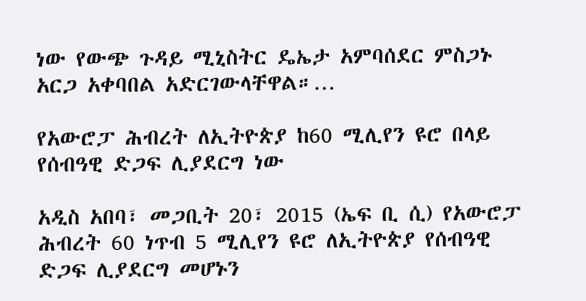ነው የውጭ ጉዳይ ሚኒስትር ዴኤታ አምባሰደር ምስጋኑ አርጋ አቀባበል አድርገውላቸዋል።…

የአውሮፓ ሕብረት ለኢትዮጵያ ከ60 ሚሊየን ዩሮ በላይ የሰብዓዊ ድጋፍ ሊያደርግ ነው

አዲስ አበባ፣ መጋቢት 20፣ 2015 (ኤፍ ቢ ሲ) የአውሮፓ ሕብረት 60 ነጥብ 5 ሚሊየን ዩሮ ለኢትዮጵያ የሰብዓዊ ድጋፍ ሊያደርግ መሆኑን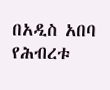በአዲስ አበባ የሕብረቱ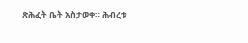ጽሕፈት ቤት አስታወቀ። ሕብረቱ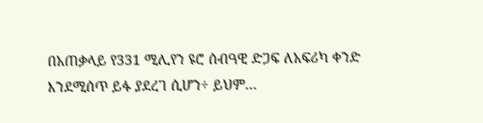በአጠቃላይ የ331 ሚሊየን ዩሮ ሰብዓዊ ድጋፍ ለአፍሪካ ቀንድ እንደሚሰጥ ይፋ ያደረገ ሲሆን÷ ይህም…